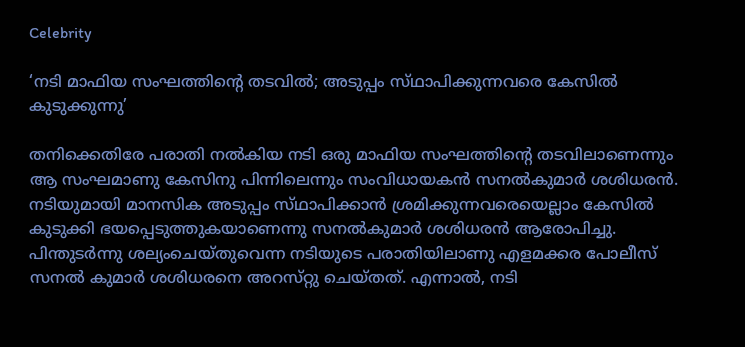Celebrity

‘നടി മാഫിയ സംഘത്തിന്റെ തടവില്‍; അടുപ്പം സ്‌ഥാപിക്കുന്നവരെ കേസില്‍ കുടുക്കുന്നു’

തനിക്കെതിരേ പരാതി നല്‍കിയ നടി ഒരു മാഫിയ സംഘത്തിന്റെ തടവിലാണെന്നും ആ സംഘമാണു കേസിനു പിന്നിലെന്നും സംവിധായകന്‍ സനല്‍കുമാര്‍ ശശിധരന്‍. നടിയുമായി മാനസിക അടുപ്പം സ്‌ഥാപിക്കാന്‍ ശ്രമിക്കുന്നവരെയെല്ലാം കേസില്‍ കുടുക്കി ഭയപ്പെടുത്തുകയാണെന്നു സനല്‍കുമാര്‍ ശശിധരന്‍ ആരോപിച്ചു. പിന്തുടര്‍ന്നു ശല്യംചെയ്‌തുവെന്ന നടിയുടെ പരാതിയിലാണു എളമക്കര പോലീസ്‌ സനല്‍ കുമാര്‍ ശശിധരനെ അറസ്‌റ്റു ചെയ്‌തത്‌. എന്നാല്‍, നടി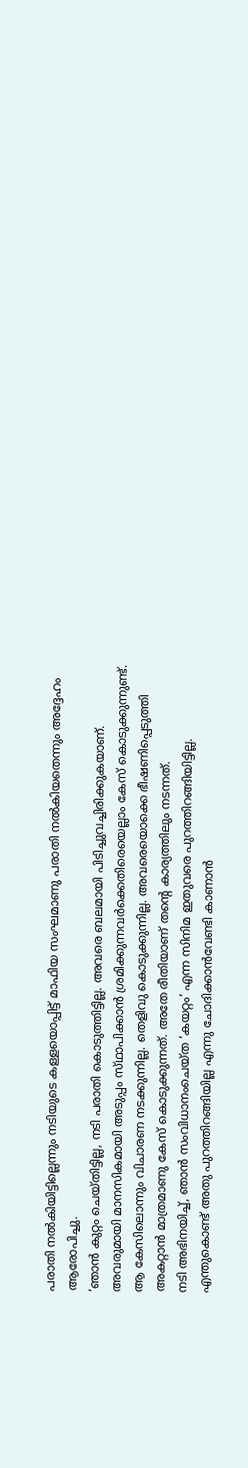പരാതി നല്‍കിയിട്ടില്ലെന്നും നടിയുടെ കള്ളയൊപ്പിട്ട്‌ മാഫിയ സംഘമാണു പരാതി നല്‍കിയതെന്നും അദ്ദേഹം ആരോപിച്ചു.
‘ഞാന്‍ കുറ്റം ചെയ്‌തിട്ടില്ല, നടി പരാതി കൊടുത്തിട്ടില്ല. അവരെ ബലമായി പിടിച്ചുവച്ചിരിക്കുകയാണ്‌. അവരുമായി മാനസികമായി അടുപ്പം സ്‌ഥാപിക്കാന്‍ ശ്രമിക്കുന്നവര്‍ക്കെതിരെയെല്ലാം കേസ്‌ കൊടുക്കുന്നുണ്ട്‌. ആ കേസിലൊന്നും വിചാരണ നടക്കുന്നില്ല. തെളിവു കൊടുക്കുന്നില്ല. അവരെയൊക്കെ ഭീഷണിപ്പെടുത്തി അകറ്റാന്‍ മാത്രമാണു കേസ്‌ കൊടുക്കുന്നത്‌. അതേ രീതിയാണ്‌ തന്റെ കാര്യത്തിലും നടന്നത്‌.
നടി അഭിനയിച്ച്‌, ഞാന്‍ സംവിധാനംചെയ്‌ത ‘കയറ്റം’ എന്ന സിനിമ ഇതുവരെ പുറത്തിറങ്ങിയിട്ടില്ല. എന്തുകൊണ്ട്‌ അതു പുറത്തിറങ്ങിയില്ല എന്നു ചോദിക്കാന്‍വേണ്ടി കാണാന്‍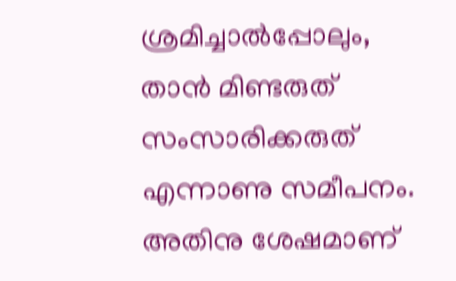ശ്രമിച്ചാല്‍പ്പോലും, താന്‍ മിണ്ടരുത്‌ സംസാരിക്കരുത്‌ എന്നാണു സമീപനം. അതിനു ശേഷമാണ്‌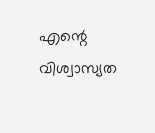എന്റെ വിശ്വാസ്യത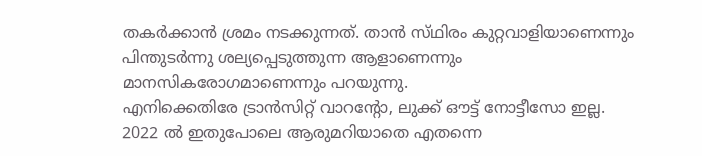തകര്‍ക്കാന്‍ ശ്രമം നടക്കുന്നത്‌. താന്‍ സ്‌ഥിരം കുറ്റവാളിയാണെന്നും പിന്തുടര്‍ന്നു ശല്യപ്പെടുത്തുന്ന ആളാണെന്നും മാനസികരോഗമാണെന്നും പറയുന്നു.
എനിക്കെതിരേ ട്രാന്‍സിറ്റ്‌ വാറന്റോ, ലുക്ക്‌ ഔട്ട്‌ നോട്ടീസോ ഇല്ല. 2022 ല്‍ ഇതുപോലെ ആരുമറിയാതെ എതന്നെ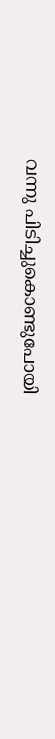വന്നു പിടിച്ചുകൊണ്ടുപോയി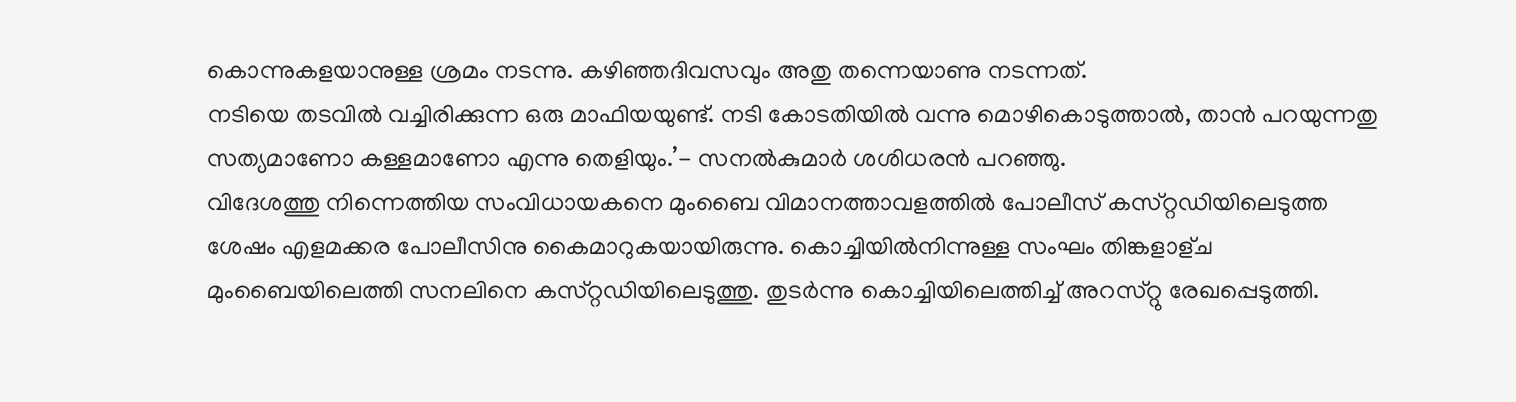കൊന്നുകളയാനുള്ള ശ്രമം നടന്നു. കഴിഞ്ഞദിവസവും അതു തന്നെയാണു നടന്നത്‌.
നടിയെ തടവില്‍ വച്ചിരിക്കുന്ന ഒരു മാഫിയയുണ്ട്‌. നടി കോടതിയില്‍ വന്നു മൊഴികൊടുത്താല്‍, താന്‍ പറയുന്നതു സത്യമാണോ കള്ളമാണോ എന്നു തെളിയും.’- സനല്‍കുമാര്‍ ശശിധരന്‍ പറഞ്ഞു.
വിദേശത്തു നിന്നെത്തിയ സംവിധായകനെ മുംബൈ വിമാനത്താവളത്തില്‍ പോലീസ്‌ കസ്‌റ്റഡിയിലെടുത്ത ശേഷം എളമക്കര പോലീസിനു കൈമാറുകയായിരുന്നു. കൊച്ചിയില്‍നിന്നുള്ള സംഘം തിങ്കളാള്‌ച മുംബൈയിലെത്തി സനലിനെ കസ്‌റ്റഡിയിലെടുത്തു. തുടര്‍ന്നു കൊച്ചിയിലെത്തിച്ച്‌ അറസ്‌റ്റു രേഖപ്പെടുത്തി.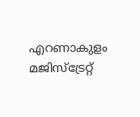എറണാകുളം മജിസ്‌ട്രേറ്റ്‌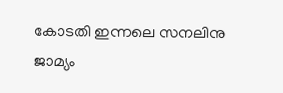കോടതി ഇന്നലെ സനലിനു ജാമ്യം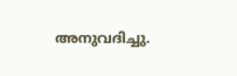അനുവദിച്ചു.